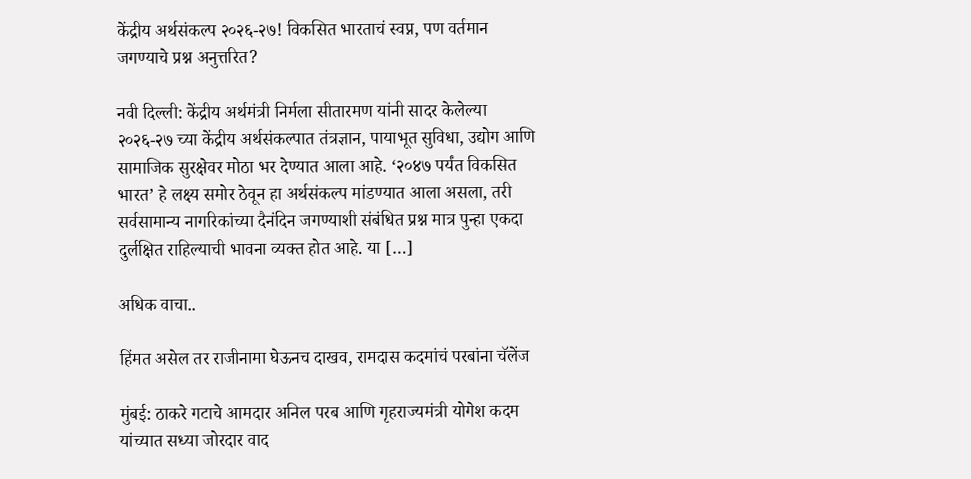केंद्रीय अर्थसंकल्प २०२६-२७! विकसित भारताचं स्वप्न, पण वर्तमान जगण्याचे प्रश्न अनुत्तरित?

नवी दिल्ली: केंद्रीय अर्थमंत्री निर्मला सीतारमण यांनी सादर केलेल्या २०२६-२७ च्या केंद्रीय अर्थसंकल्पात तंत्रज्ञान, पायाभूत सुविधा, उद्योग आणि सामाजिक सुरक्षेवर मोठा भर देण्यात आला आहे. ‘२०४७ पर्यंत विकसित भारत’ हे लक्ष्य समोर ठेवून हा अर्थसंकल्प मांडण्यात आला असला, तरी सर्वसामान्य नागरिकांच्या दैनंदिन जगण्याशी संबंधित प्रश्न मात्र पुन्हा एकदा दुर्लक्षित राहिल्याची भावना व्यक्त होत आहे. या […]

अधिक वाचा..

हिंमत असेल तर राजीनामा घेऊनच दाखव, रामदास कदमांचं परबांना चॅलेंज

मुंबई: ठाकरे गटाचे आमदार अनिल परब आणि गृहराज्यमंत्री योगेश कदम यांच्यात सध्या जोरदार वाद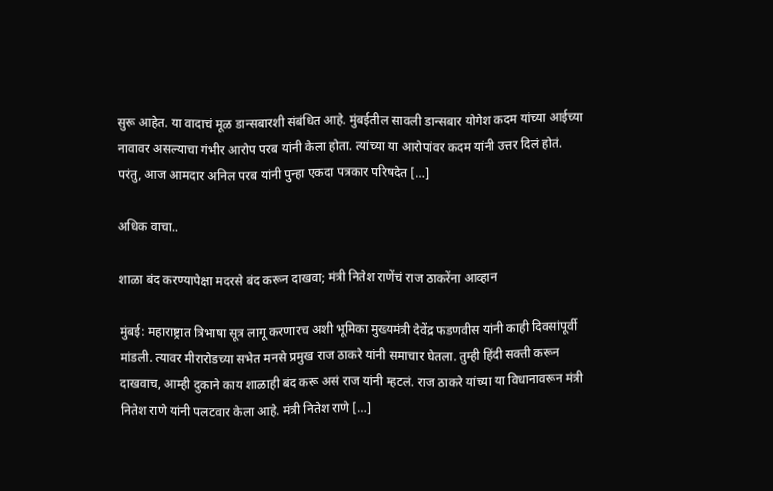सुरू आहेत. या वादाचं मूळ डान्सबारशी संबंधित आहे. मुंबईतील सावली डान्सबार योगेश कदम यांच्या आईच्या नावावर असल्याचा गंभीर आरोप परब यांनी केला होता. त्यांच्या या आरोपांवर कदम यांनी उत्तर दिलं होतं. परंतु, आज आमदार अनिल परब यांनी पुन्हा एकदा पत्रकार परिषदेत […]

अधिक वाचा..

शाळा बंद करण्यापेक्षा मदरसे बंद करून दाखवा; मंत्री नितेश राणेंचं राज ठाकरेंना आव्हान

मुंबई: महाराष्ट्रात त्रिभाषा सूत्र लागू करणारच अशी भूमिका मुख्यमंत्री देवेंद्र फडणवीस यांनी काही दिवसांपूर्वी मांडली. त्यावर मीरारोडच्या सभेत मनसे प्रमुख राज ठाकरे यांनी समाचार घेतला. तुम्ही हिंदी सक्ती करून दाखवाच, आम्ही दुकाने काय शाळाही बंद करू असं राज यांनी म्हटलं. राज ठाकरे यांच्या या विधानावरून मंत्री नितेश राणे यांनी पलटवार केला आहे. मंत्री नितेश राणे […]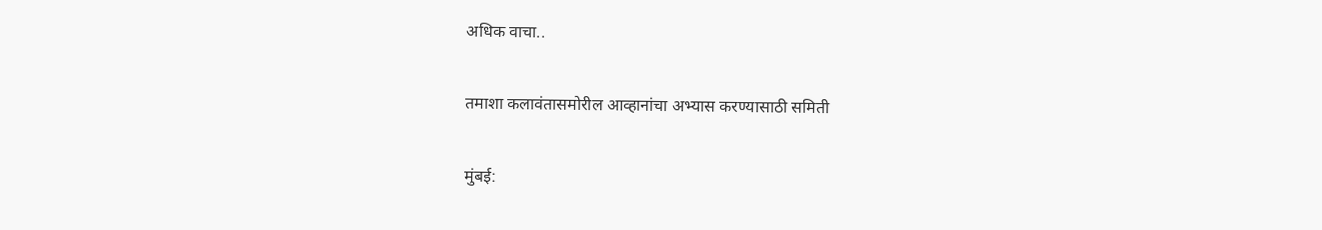अधिक वाचा..

तमाशा कलावंतासमोरील आव्हानांचा अभ्यास करण्यासाठी समिती

मुंबई: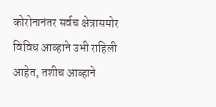कोरोनानंतर सर्वच क्षेत्रासमोर विविध आव्हाने उभी राहिली आहेत, तशीच आव्हाने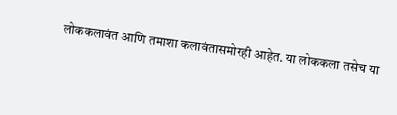लोककलावंत आणि तमाशा कलावंतासमोरही आहेत. या लोककला तसेच या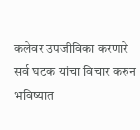कलेवर उपजीविका करणारे सर्व घटक यांचा विचार करुन भविष्यात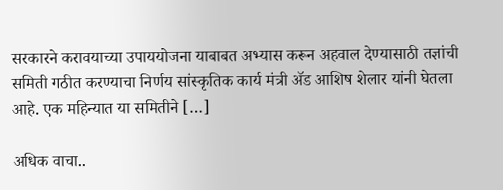सरकारने करावयाच्या उपाययोजना याबाबत अभ्यास करून अहवाल देण्यासाठी तज्ञांची समिती गठीत करण्याचा निर्णय सांस्कृतिक कार्य मंत्री ॲड आशिष शेलार यांनी घेतला आहे. एक महिन्यात या समितीने […]

अधिक वाचा..